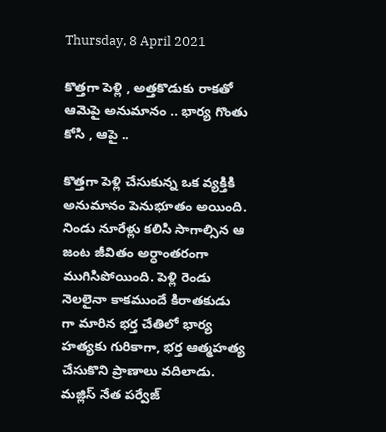Thursday, 8 April 2021

కొత్తగా పెళ్లి , అత్తకొడుకు రాకతో ఆమెపై అనుమానం .. భార్య గొంతు కోసి , ఆపై ..

కొత్తగా పెళ్లి చేసుకున్న ఒక వ్యక్తికి అనుమానం పెనుభూతం అయింది. నిండు నూరేళ్లు కలిసి సాగాల్సిన ఆ జంట జీవితం అర్ధాంతరంగా ముగిసిపోయింది. పెళ్లి రెండు నెలలైనా కాకముందే కిరాతకుడు గా మారిన భర్త చేతిలో భార్య హత్యకు గురికాగా, భర్త ఆత్మహత్య చేసుకొని ప్రాణాలు వదిలాడు. మజ్లిస్ నేత పర్వేజ్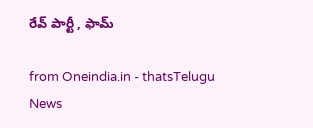రేవ్ పార్టీ , ఫామ్

from Oneindia.in - thatsTelugu News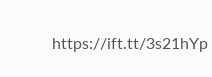https://ift.tt/3s21hYp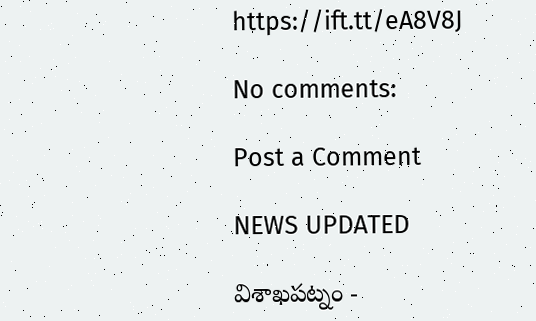https://ift.tt/eA8V8J

No comments:

Post a Comment

NEWS UPDATED

విశాఖపట్నం -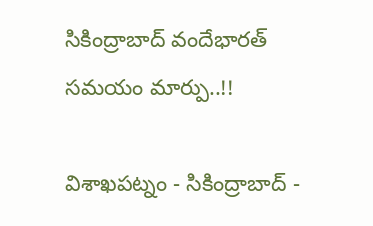సికింద్రాబాద్ వందేభారత్ సమయం మార్పు..!!

విశాఖపట్నం - సికింద్రాబాద్ -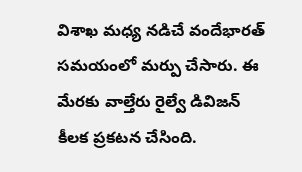విశాఖ మధ్య నడిచే వందేభారత్ సమయంలో మర్పు చేసారు. ఈ మేరకు వాల్తేరు రైల్వే డివిజన్ కీలక ప్రకటన చేసింది.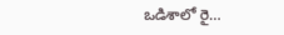ఒడిశాలో రై...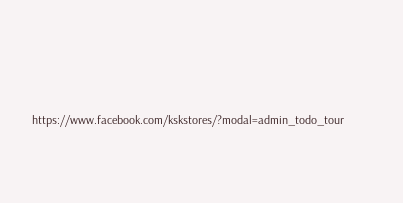https://www.facebook.com/kskstores/?modal=admin_todo_tour